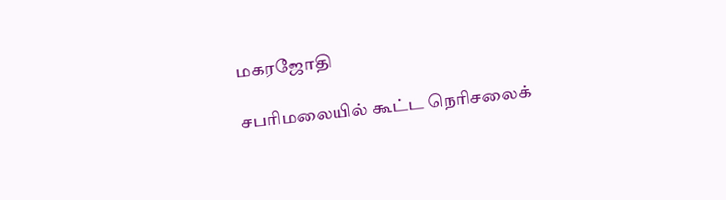மகரஜோதி

சபரிமலையில் கூட்ட நெரிசலைக்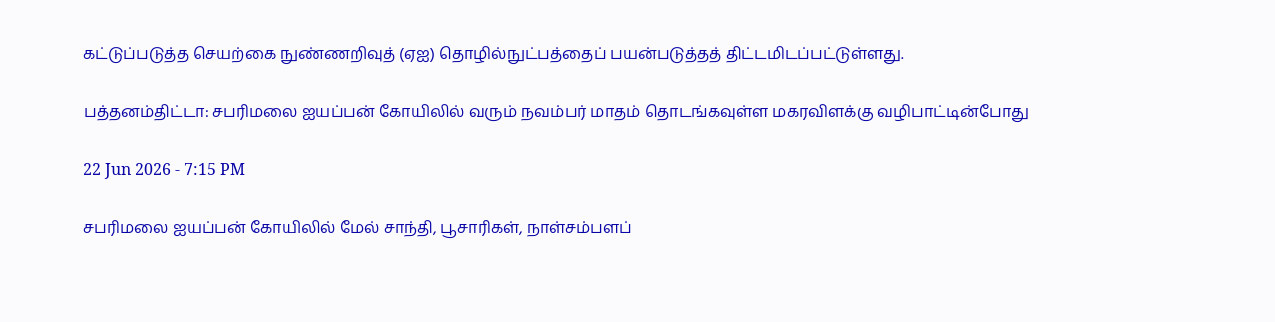கட்டுப்படுத்த செயற்கை நுண்ணறிவுத் (ஏஐ) தொழில்நுட்பத்தைப் பயன்படுத்தத் திட்டமிடப்பட்டுள்ளது.

பத்தனம்திட்டா: சபரிமலை ஐயப்பன் கோயிலில் வரும் நவம்பர் மாதம் தொடங்கவுள்ள மகரவிளக்கு வழிபாட்டின்போது

22 Jun 2026 - 7:15 PM

சபரிமலை ஐயப்பன் கோயிலில் மேல் சாந்தி, பூசாரிகள், நாள்சம்பளப்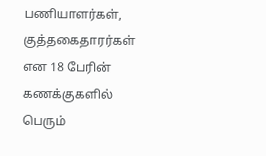பணியாளர்கள், குத்தகைதாரர்கள் என 18 பேரின் கணக்குகளில் பெரும்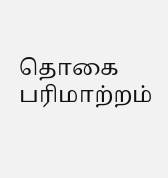தொகை பரிமாற்றம்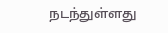நடந்துள்ளது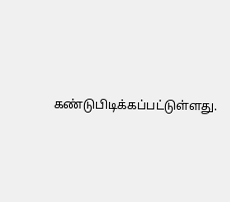கண்டுபிடிக்கப்பட்டுள்ளது.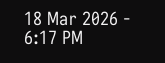18 Mar 2026 - 6:17 PM